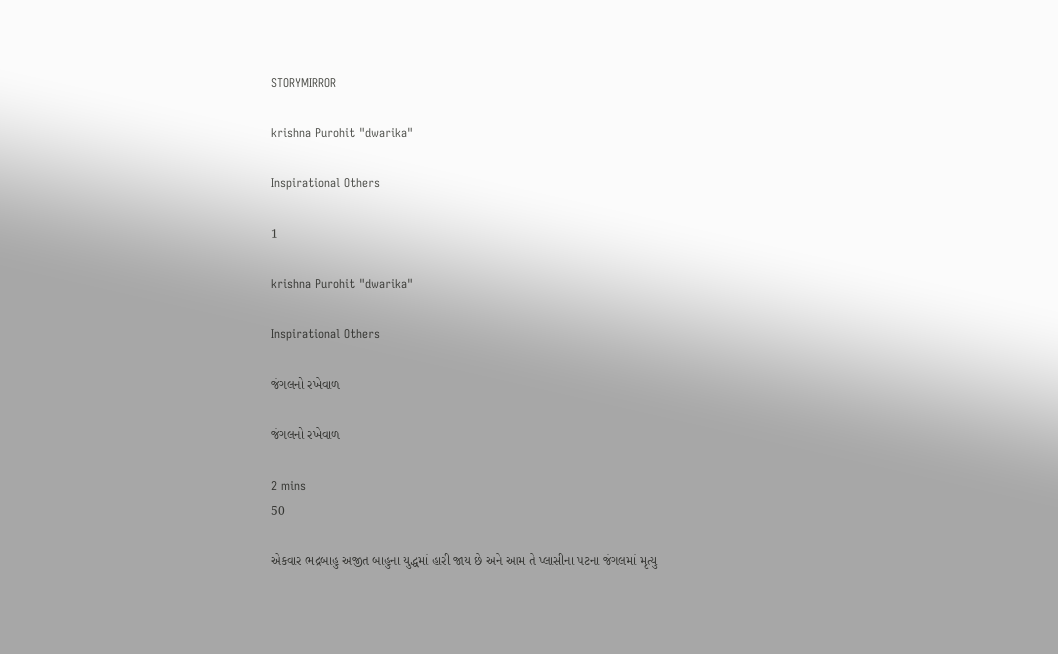STORYMIRROR

krishna Purohit "dwarika"

Inspirational Others

1

krishna Purohit "dwarika"

Inspirational Others

જંગલનો રખેવાળ

જંગલનો રખેવાળ

2 mins
50

એકવાર ભદ્રબાહુ અજીત બાહુના યુદ્ધમાં હારી જાય છે અને આમ તે પ્લાસીના પટના જંગલમાં મૃત્યુ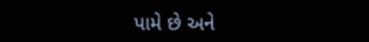પામે છે અને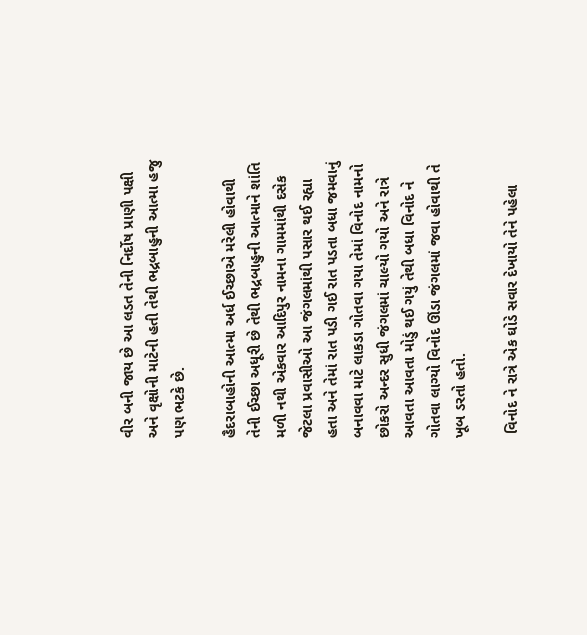વીર બની જાય છે આ લડત તેની નિર્દોષ પ્રાણી પક્ષી અને વૃક્ષોની માટેની હતી તેથી ભદ્રબાહુની આત્મા હજુ પણ ભટકે છે.

હૈદરાબાહોની આત્મા અર્ધ ઈચ્છાએ મરેલી હોવાથી તેની ઈચ્છા અધૂરી છે તેથી ભદ્રબાહુની આત્માને શાંતિ મળી નથી એકવાર આદિપુર નામના ગામમાંથી દસેક જેટલા પ્રવાસીઓ આ જંગલમાંથી પસાર થઈ રહ્યા હતા અને તેમાં રાત પડી ગઈ રાત પડતા બધા જમવાનું બનાવવા માટે લાકડા ગોતવા ગયા તેમાં વિનોદ નામનો છોકરો અન્દર સુધી જંગલમાં ચાલ્યો ગયો અને રાત્રે આવતા આવતા મોડું થઈ ગયું તેથી બધા વિનોદ ને ગોતવા લાગ્યો વિનોદ ઊંડા જંગલમાં જવા હોવાથી તે ખૂબ ડરતો હતો.

 વિનોદ ને રાત્રે એક ઘોડે સવાર દેખાયો તેને પહેલા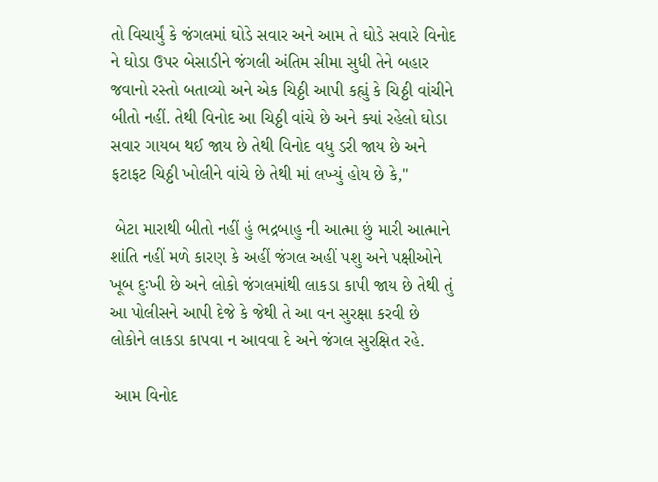તો વિચાર્યું કે જંગલમાં ઘોડે સવાર અને આમ તે ઘોડે સવારે વિનોદ ને ઘોડા ઉપર બેસાડીને જંગલી અંતિમ સીમા સુધી તેને બહાર જવાનો રસ્તો બતાવ્યો અને એક ચિઠ્ઠી આપી કહ્યું કે ચિઠ્ઠી વાંચીને બીતો નહીં. તેથી વિનોદ આ ચિઠ્ઠી વાંચે છે અને ક્યાં રહેલો ઘોડા સવાર ગાયબ થઈ જાય છે તેથી વિનોદ વધુ ડરી જાય છે અને ફટાફટ ચિઠ્ઠી ખોલીને વાંચે છે તેથી માં લખ્યું હોય છે કે,"

 બેટા મારાથી બીતો નહીં હું ભદ્રબાહુ ની આત્મા છું મારી આત્માને શાંતિ નહીં મળે કારણ કે અહીં જંગલ અહીં પશુ અને પક્ષીઓને ખૂબ દુઃખી છે અને લોકો જંગલમાંથી લાકડા કાપી જાય છે તેથી તું આ પોલીસને આપી દેજે કે જેથી તે આ વન સુરક્ષા કરવી છે લોકોને લાકડા કાપવા ન આવવા દે અને જંગલ સુરક્ષિત રહે.

 આમ વિનોદ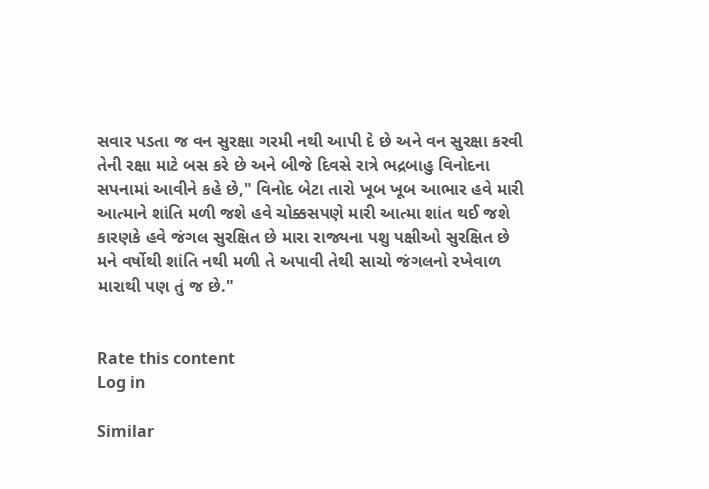સવાર પડતા જ વન સુરક્ષા ગરમી નથી આપી દે છે અને વન સુરક્ષા કરવી તેની રક્ષા માટે બસ કરે છે અને બીજે દિવસે રાત્રે ભદ્રબાહુ વિનોદના સપનામાં આવીને કહે છે," વિનોદ બેટા તારો ખૂબ ખૂબ આભાર હવે મારી આત્માને શાંતિ મળી જશે હવે ચોક્કસપણે મારી આત્મા શાંત થઈ જશે કારણકે હવે જંગલ સુરક્ષિત છે મારા રાજ્યના પશુ પક્ષીઓ સુરક્ષિત છે મને વર્ષોથી શાંતિ નથી મળી તે અપાવી તેથી સાચો જંગલનો રખેવાળ મારાથી પણ તું જ છે."


Rate this content
Log in

Similar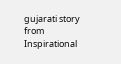gujarati story from Inspirational